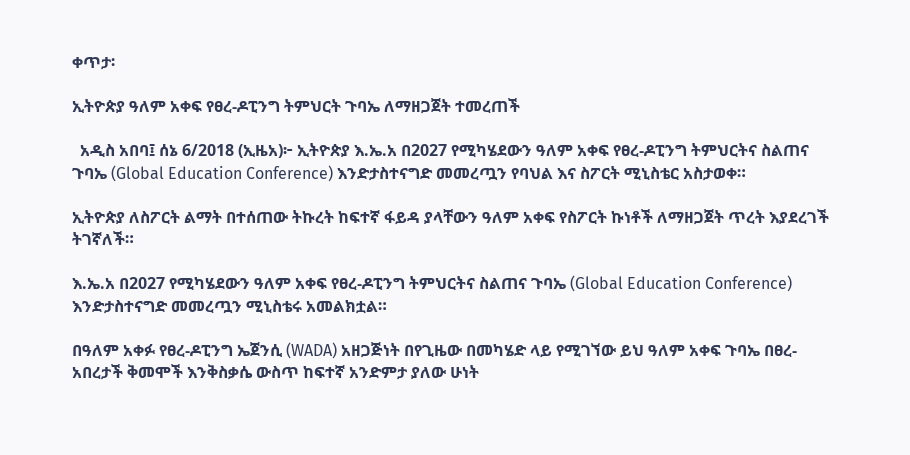ቀጥታ፡

ኢትዮጵያ ዓለም አቀፍ የፀረ-ዶፒንግ ትምህርት ጉባኤ ለማዘጋጀት ተመረጠች

  አዲስ አበባ፤ ሰኔ 6/2018 (ኢዜአ)፦ ኢትዮጵያ እ.ኤ.አ በ2027 የሚካሄደውን ዓለም አቀፍ የፀረ-ዶፒንግ ትምህርትና ስልጠና ጉባኤ (Global Education Conference) እንድታስተናግድ መመረጧን የባህል እና ስፖርት ሚኒስቴር አስታወቀ።

ኢትዮጵያ ለስፖርት ልማት በተሰጠው ትኩረት ከፍተኛ ፋይዳ ያላቸውን ዓለም አቀፍ የስፖርት ኩነቶች ለማዘጋጀት ጥረት እያደረገች ትገኛለች።

እ.ኤ.አ በ2027 የሚካሄደውን ዓለም አቀፍ የፀረ-ዶፒንግ ትምህርትና ስልጠና ጉባኤ (Global Education Conference) እንድታስተናግድ መመረጧን ሚኒስቴሩ አመልክቷል።

በዓለም አቀፉ የፀረ-ዶፒንግ ኤጀንሲ (WADA) አዘጋጅነት በየጊዜው በመካሄድ ላይ የሚገኘው ይህ ዓለም አቀፍ ጉባኤ በፀረ-አበረታች ቅመሞች እንቅስቃሴ ውስጥ ከፍተኛ አንድምታ ያለው ሁነት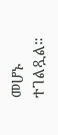መሆኑ ተገልጿል።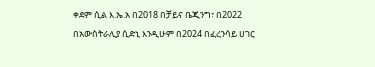ቀደም ሲል እ.ኤ.አ በ2018 በቻይና ቤጂንግ፣ በ2022 በአውስትራሊያ ሲድኒ እንዲሁም በ2024 በፈረንሳይ ሀገር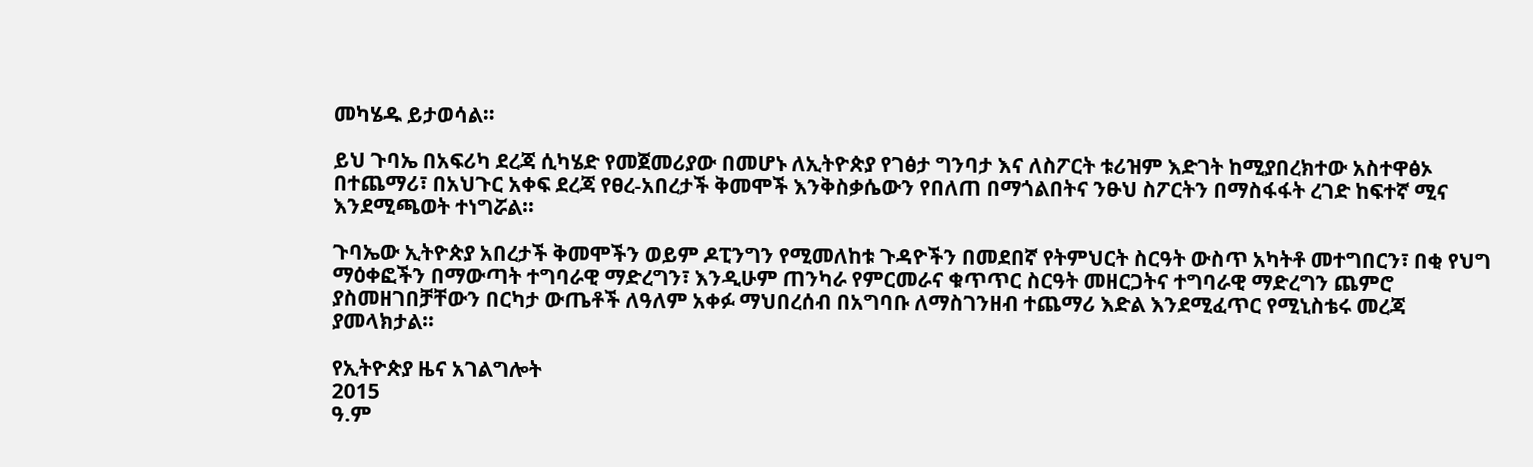መካሄዱ ይታወሳል።

ይህ ጉባኤ በአፍሪካ ደረጃ ሲካሄድ የመጀመሪያው በመሆኑ ለኢትዮጵያ የገፅታ ግንባታ እና ለስፖርት ቱሪዝም እድገት ከሚያበረክተው አስተዋፅኦ በተጨማሪ፣ በአህጉር አቀፍ ደረጃ የፀረ-አበረታች ቅመሞች እንቅስቃሴውን የበለጠ በማጎልበትና ንፁህ ስፖርትን በማስፋፋት ረገድ ከፍተኛ ሚና እንደሚጫወት ተነግሯል።

ጉባኤው ኢትዮጵያ አበረታች ቅመሞችን ወይም ዶፒንግን የሚመለከቱ ጉዳዮችን በመደበኛ የትምህርት ስርዓት ውስጥ አካትቶ መተግበርን፣ በቂ የህግ ማዕቀፎችን በማውጣት ተግባራዊ ማድረግን፣ እንዲሁም ጠንካራ የምርመራና ቁጥጥር ስርዓት መዘርጋትና ተግባራዊ ማድረግን ጨምሮ ያስመዘገበቻቸውን በርካታ ውጤቶች ለዓለም አቀፉ ማህበረሰብ በአግባቡ ለማስገንዘብ ተጨማሪ እድል እንደሚፈጥር የሚኒስቴሩ መረጃ ያመላክታል።

የኢትዮጵያ ዜና አገልግሎት
2015
ዓ.ም